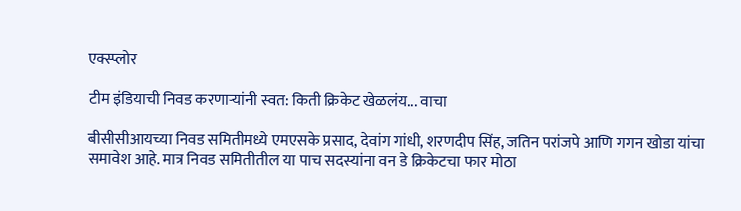एक्स्प्लोर

टीम इंडियाची निवड करणाऱ्यांनी स्वत: किती क्रिकेट खेळलंय... वाचा

बीसीसीआयच्या निवड समितीमध्ये एमएसके प्रसाद, देवांग गांधी, शरणदीप सिंह, जतिन परांजपे आणि गगन खोडा यांचा समावेश आहे. मात्र निवड समितीतील या पाच सदस्यांना वन डे क्रिकेटचा फार मोठा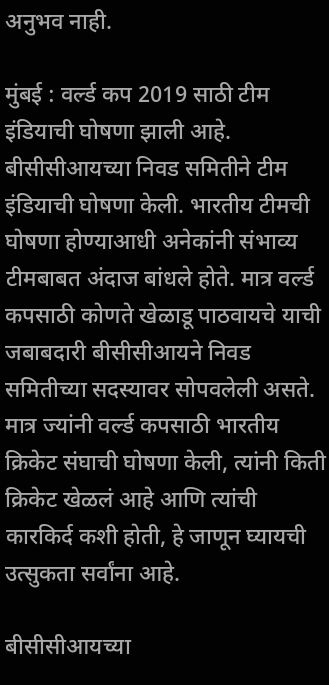अनुभव नाही.

मुंबई : वर्ल्ड कप 2019 साठी टीम इंडियाची घोषणा झाली आहे. बीसीसीआयच्या निवड समितीने टीम इंडियाची घोषणा केली. भारतीय टीमची घोषणा होण्याआधी अनेकांनी संभाव्य टीमबाबत अंदाज बांधले होते. मात्र वर्ल्ड कपसाठी कोणते खेळाडू पाठवायचे याची जबाबदारी बीसीसीआयने निवड समितीच्या सदस्यावर सोपवलेली असते. मात्र ज्यांनी वर्ल्ड कपसाठी भारतीय क्रिकेट संघाची घोषणा केली, त्यांनी किती क्रिकेट खेळलं आहे आणि त्यांची कारकिर्द कशी होती, हे जाणून घ्यायची उत्सुकता सर्वांना आहे.

बीसीसीआयच्या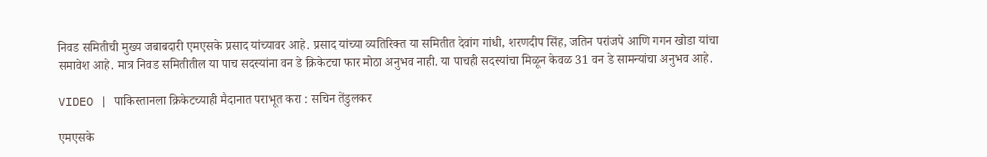निवड समितीची मुख्य जबाबदारी एमएसके प्रसाद यांच्यावर आहे. प्रसाद यांच्या व्यतिरिक्त या समितीत देवांग गांधी, शरणदीप सिंह, जतिन परांजपे आणि गगन खोडा यांचा समावेश आहे. मात्र निवड समितीतील या पाच सदस्यांना वन डे क्रिकेटचा फार मोठा अनुभव नाही. या पाचही सदस्यांचा मिळून केवळ 31 वन डे सामन्यांचा अनुभव आहे.

VIDEO | पाकिस्तानला क्रिकेटच्याही मैदानात पराभूत करा : सचिन तेंडुलकर

एमएसके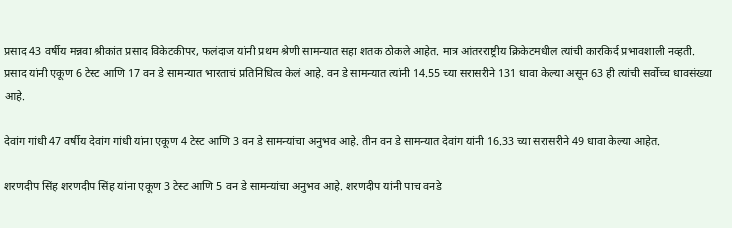प्रसाद 43 वर्षीय मन्नवा श्रीकांत प्रसाद विकेटकीपर, फलंदाज यांनी प्रथम श्रेणी सामन्यात सहा शतक ठोकले आहेत. मात्र आंतरराष्ट्रीय क्रिकेटमधील त्यांची कारकिर्द प्रभावशाली नव्हती. प्रसाद यांनी एकूण 6 टेस्ट आणि 17 वन डे सामन्यात भारताचं प्रतिनिधित्व केलं आहे. वन डे सामन्यात त्यांनी 14.55 च्या सरासरीने 131 धावा केल्या असून 63 ही त्यांची सर्वोच्च धावसंख्या आहे.

देवांग गांधी 47 वर्षीय देवांग गांधी यांना एकूण 4 टेस्ट आणि 3 वन डे सामन्यांचा अनुभव आहे. तीन वन डे सामन्यात देवांग यांनी 16.33 च्या सरासरीने 49 धावा केल्या आहेत.

शरणदीप सिंह शरणदीप सिंह यांना एकूण 3 टेस्ट आणि 5 वन डे सामन्यांचा अनुभव आहे. शरणदीप यांनी पाच वनडे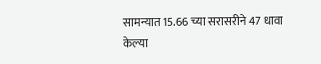सामन्यात 15.66 च्या सरासरीने 47 धावा केल्या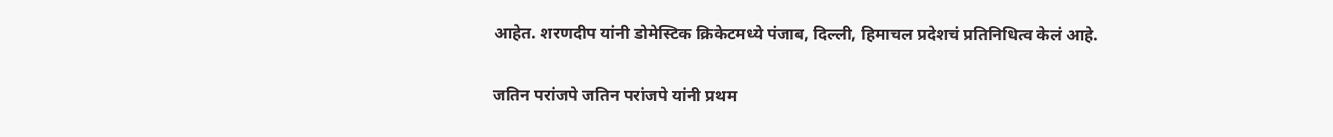आहेत. शरणदीप यांनी डोमेस्टिक क्रिकेटमध्ये पंजाब, दिल्ली, हिमाचल प्रदेशचं प्रतिनिधित्व केलं आहे.

जतिन परांजपे जतिन परांजपे यांनी प्रथम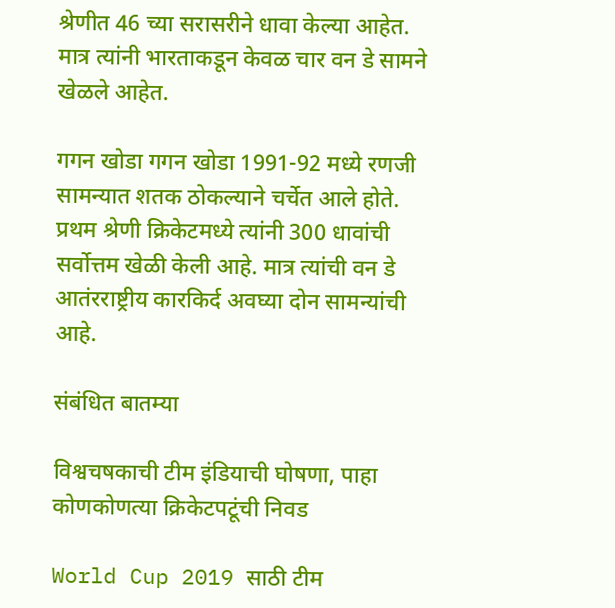श्रेणीत 46 च्या सरासरीने धावा केल्या आहेत. मात्र त्यांनी भारताकडून केवळ चार वन डे सामने खेळले आहेत.

गगन खोडा गगन खोडा 1991-92 मध्ये रणजी सामन्यात शतक ठोकल्याने चर्चेत आले होते. प्रथम श्रेणी क्रिकेटमध्ये त्यांनी 300 धावांची सर्वोत्तम खेळी केली आहे. मात्र त्यांची वन डे आतंरराष्ट्रीय कारकिर्द अवघ्या दोन सामन्यांची आहे.

संबंधित बातम्या

विश्वचषकाची टीम इंडियाची घोषणा, पाहा कोणकोणत्या क्रिकेटपटूंची निवड

World Cup 2019 साठी टीम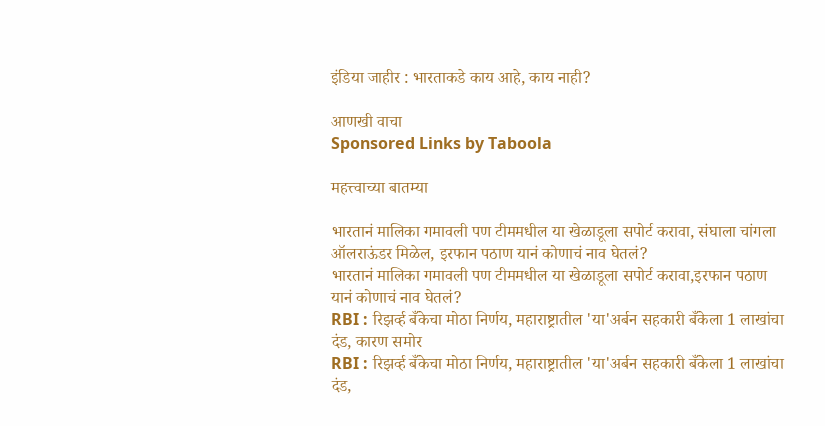इंडिया जाहीर : भारताकडे काय आहे, काय नाही?

आणखी वाचा
Sponsored Links by Taboola

महत्त्वाच्या बातम्या

भारतानं मालिका गमावली पण टीममधील या खेळाडूला सपोर्ट करावा, संघाला चांगला ऑलराऊंडर मिळेल, इरफान पठाण यानं कोणाचं नाव घेतलं?
भारतानं मालिका गमावली पण टीममधील या खेळाडूला सपोर्ट करावा,इरफान पठाण यानं कोणाचं नाव घेतलं?
RBI : रिझर्व्ह बँकेचा मोठा निर्णय, महाराष्ट्रातील 'या'अर्बन सहकारी बँकेला 1 लाखांचा दंड, कारण समोर
RBI : रिझर्व्ह बँकेचा मोठा निर्णय, महाराष्ट्रातील 'या'अर्बन सहकारी बँकेला 1 लाखांचा दंड,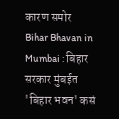कारण समोर
Bihar Bhavan in Mumbai : बिहार सरकार मुंबईत 'बिहार भवन' कसं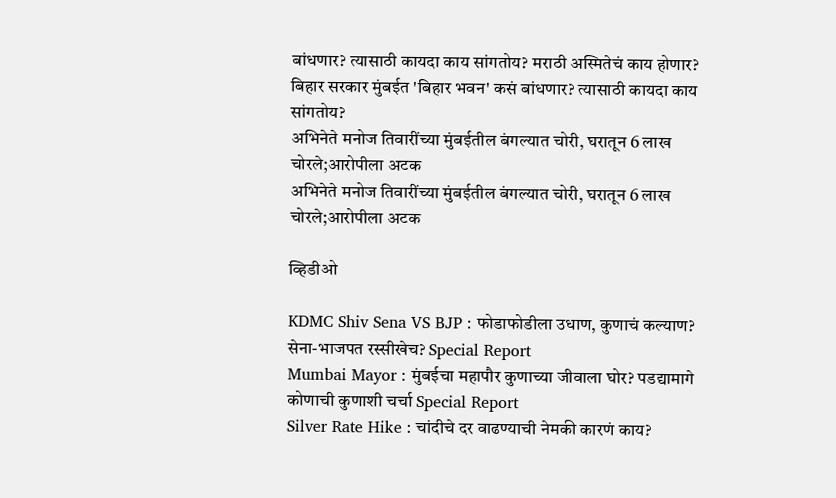बांधणार? त्यासाठी कायदा काय सांगतोय? मराठी अस्मितेचं काय होणार?
बिहार सरकार मुंबईत 'बिहार भवन' कसं बांधणार? त्यासाठी कायदा काय सांगतोय?
अभिनेते मनोज तिवारींच्या मुंबईतील बंगल्यात चोरी, घरातून 6 लाख चोरले;आरोपीला अटक
अभिनेते मनोज तिवारींच्या मुंबईतील बंगल्यात चोरी, घरातून 6 लाख चोरले;आरोपीला अटक

व्हिडीओ

KDMC Shiv Sena VS BJP : फोडाफोडीला उधाण, कुणाचं कल्याण? सेना-भाजपत रस्सीखेच? Special Report
Mumbai Mayor : मुंबईचा महापौर कुणाच्या जीवाला घोर? पडद्यामागे कोणाची कुणाशी चर्चा Special Report
Silver Rate Hike : चांदीचे दर वाढण्याची नेमकी कारणं काय?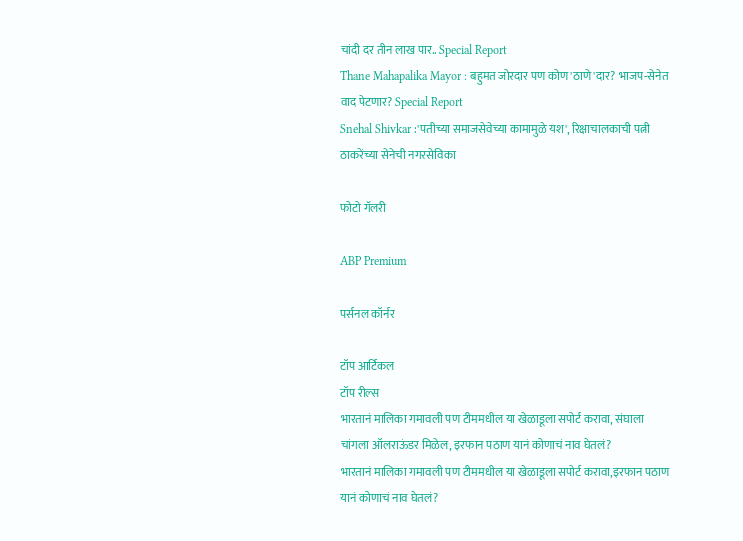चांदी दर तीन लाख पार.. Special Report
Thane Mahapalika Mayor : बहुमत जोरदार पण कोण 'ठाणे'दार? भाजप-सेनेत वाद पेटणार? Special Report
Snehal Shivkar :'पतीच्या समाजसेवेच्या कामामुळे यश', रिक्षाचालकाची पत्नी ठाकरेंच्या सेनेची नगरसेविका

फोटो गॅलरी

ABP Premium

पर्सनल कॉर्नर

टॉप आर्टिकल
टॉप रील्स
भारतानं मालिका गमावली पण टीममधील या खेळाडूला सपोर्ट करावा, संघाला चांगला ऑलराऊंडर मिळेल, इरफान पठाण यानं कोणाचं नाव घेतलं?
भारतानं मालिका गमावली पण टीममधील या खेळाडूला सपोर्ट करावा,इरफान पठाण यानं कोणाचं नाव घेतलं?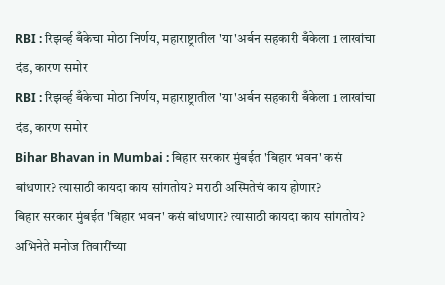RBI : रिझर्व्ह बँकेचा मोठा निर्णय, महाराष्ट्रातील 'या'अर्बन सहकारी बँकेला 1 लाखांचा दंड, कारण समोर
RBI : रिझर्व्ह बँकेचा मोठा निर्णय, महाराष्ट्रातील 'या'अर्बन सहकारी बँकेला 1 लाखांचा दंड, कारण समोर
Bihar Bhavan in Mumbai : बिहार सरकार मुंबईत 'बिहार भवन' कसं बांधणार? त्यासाठी कायदा काय सांगतोय? मराठी अस्मितेचं काय होणार?
बिहार सरकार मुंबईत 'बिहार भवन' कसं बांधणार? त्यासाठी कायदा काय सांगतोय?
अभिनेते मनोज तिवारींच्या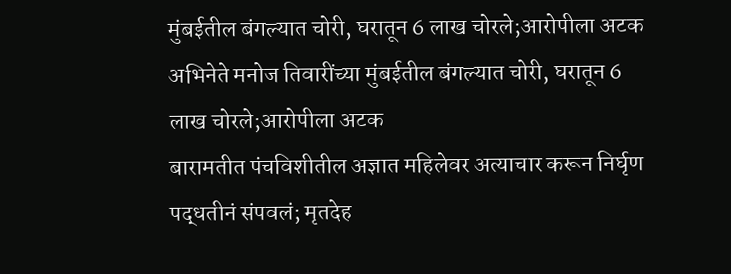मुंबईतील बंगल्यात चोरी, घरातून 6 लाख चोरले;आरोपीला अटक
अभिनेते मनोज तिवारींच्या मुंबईतील बंगल्यात चोरी, घरातून 6 लाख चोरले;आरोपीला अटक
बारामतीत पंचविशीतील अज्ञात महिलेवर अत्याचार करून निर्घृण पद्धतीनं संपवलं; मृतदेह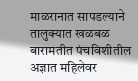माळरानात सापडल्याने तालुक्यात खळबळ
बारामतीत पंचविशीतील अज्ञात महिलेवर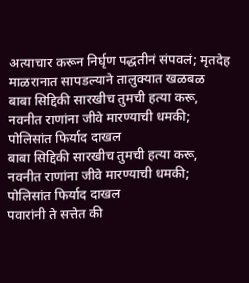अत्याचार करून निर्घृण पद्धतीनं संपवलं; मृतदेह माळरानात सापडल्याने तालुक्यात खळबळ
बाबा सिद्दिकी सारखीच तुमची हत्या करू, नवनीत राणांना जीवे मारण्याची धमकी; पोलिसांत फिर्याद दाखल
बाबा सिद्दिकी सारखीच तुमची हत्या करू, नवनीत राणांना जीवे मारण्याची धमकी; पोलिसांत फिर्याद दाखल
पवारांनी ते सत्तेत की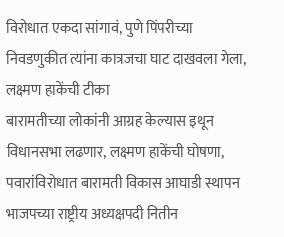विरोधात एकदा सांगावं, पुणे पिंपरीच्या निवडणुकीत त्यांना कात्रजचा घाट दाखवला गेला, लक्ष्मण हाकेंची टीका
बारामतीच्या लोकांनी आग्रह केल्यास इथून विधानसभा लढणार, लक्ष्मण हाकेंची घोषणा, पवारांविरोधात बारामती विकास आघाडी स्थापन
भाजपच्या राष्ट्रीय अध्यक्षपदी नितीन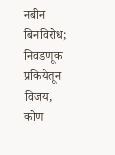नबीन बिनविरोध; निवडणूक प्रकियेतून विजय, कोण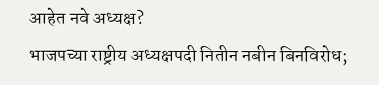आहेत नवे अध्यक्ष?
भाजपच्या राष्ट्रीय अध्यक्षपदी नितीन नबीन बिनविरोध;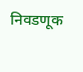निवडणूक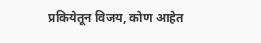प्रकियेतून विजय, कोण आहेत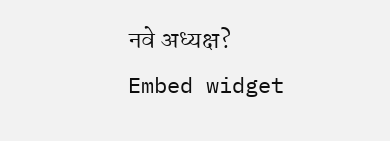नवे अध्यक्ष?
Embed widget